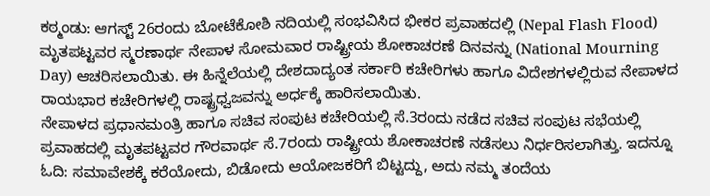ಕಠ್ಮಂಡು: ಆಗಸ್ಟ್ 26ರಂದು ಬೋಟೆಕೋಶಿ ನದಿಯಲ್ಲಿ ಸಂಭವಿಸಿದ ಭೀಕರ ಪ್ರವಾಹದಲ್ಲಿ (Nepal Flash Flood) ಮೃತಪಟ್ಟವರ ಸ್ಮರಣಾರ್ಥ ನೇಪಾಳ ಸೋಮವಾರ ರಾಷ್ಟ್ರೀಯ ಶೋಕಾಚರಣೆ ದಿನವನ್ನು (National Mourning Day) ಆಚರಿಸಲಾಯಿತು. ಈ ಹಿನ್ನೆಲೆಯಲ್ಲಿ ದೇಶದಾದ್ಯಂತ ಸರ್ಕಾರಿ ಕಚೇರಿಗಳು ಹಾಗೂ ವಿದೇಶಗಳಲ್ಲಿರುವ ನೇಪಾಳದ ರಾಯಭಾರ ಕಚೇರಿಗಳಲ್ಲಿ ರಾಷ್ಟ್ರಧ್ವಜವನ್ನು ಅರ್ಧಕ್ಕೆ ಹಾರಿಸಲಾಯಿತು.
ನೇಪಾಳದ ಪ್ರಧಾನಮಂತ್ರಿ ಹಾಗೂ ಸಚಿವ ಸಂಪುಟ ಕಚೇರಿಯಲ್ಲಿ ಸೆ.3ರಂದು ನಡೆದ ಸಚಿವ ಸಂಪುಟ ಸಭೆಯಲ್ಲಿ ಪ್ರವಾಹದಲ್ಲಿ ಮೃತಪಟ್ಟವರ ಗೌರವಾರ್ಥ ಸೆ.7ರಂದು ರಾಷ್ಟ್ರೀಯ ಶೋಕಾಚರಣೆ ನಡೆಸಲು ನಿರ್ಧರಿಸಲಾಗಿತ್ತು. ಇದನ್ನೂ ಓದಿ: ಸಮಾವೇಶಕ್ಕೆ ಕರೆಯೋದು, ಬಿಡೋದು ಆಯೋಜಕರಿಗೆ ಬಿಟ್ಟದ್ದು, ಅದು ನಮ್ಮ ತಂದೆಯ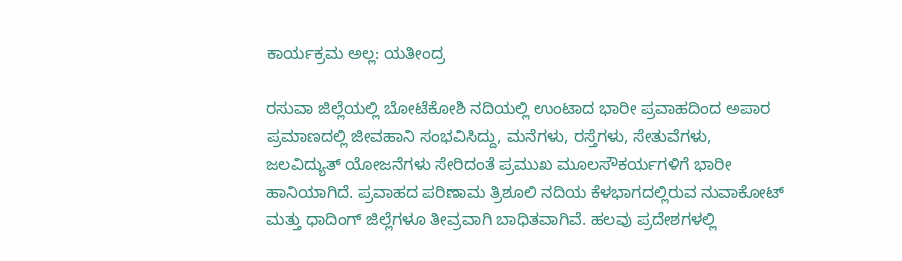ಕಾರ್ಯಕ್ರಮ ಅಲ್ಲ: ಯತೀಂದ್ರ

ರಸುವಾ ಜಿಲ್ಲೆಯಲ್ಲಿ ಬೋಟೆಕೋಶಿ ನದಿಯಲ್ಲಿ ಉಂಟಾದ ಭಾರೀ ಪ್ರವಾಹದಿಂದ ಅಪಾರ ಪ್ರಮಾಣದಲ್ಲಿ ಜೀವಹಾನಿ ಸಂಭವಿಸಿದ್ದು, ಮನೆಗಳು, ರಸ್ತೆಗಳು, ಸೇತುವೆಗಳು, ಜಲವಿದ್ಯುತ್ ಯೋಜನೆಗಳು ಸೇರಿದಂತೆ ಪ್ರಮುಖ ಮೂಲಸೌಕರ್ಯಗಳಿಗೆ ಭಾರೀ ಹಾನಿಯಾಗಿದೆ. ಪ್ರವಾಹದ ಪರಿಣಾಮ ತ್ರಿಶೂಲಿ ನದಿಯ ಕೆಳಭಾಗದಲ್ಲಿರುವ ನುವಾಕೋಟ್ ಮತ್ತು ಧಾದಿಂಗ್ ಜಿಲ್ಲೆಗಳೂ ತೀವ್ರವಾಗಿ ಬಾಧಿತವಾಗಿವೆ. ಹಲವು ಪ್ರದೇಶಗಳಲ್ಲಿ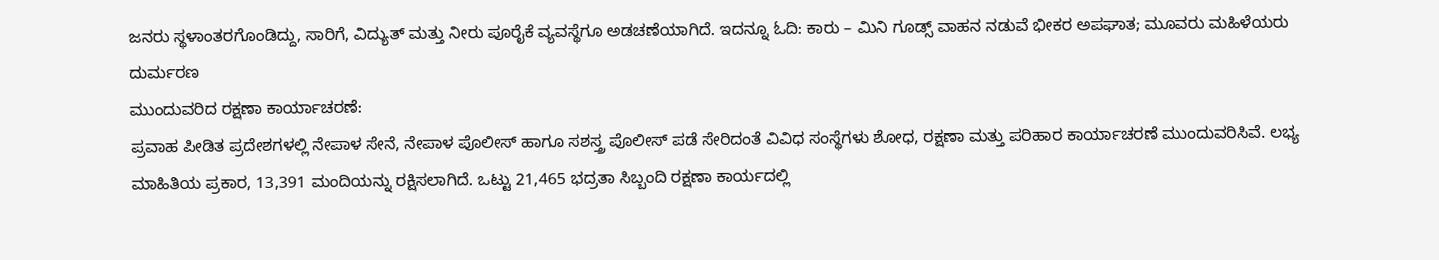ಜನರು ಸ್ಥಳಾಂತರಗೊಂಡಿದ್ದು, ಸಾರಿಗೆ, ವಿದ್ಯುತ್ ಮತ್ತು ನೀರು ಪೂರೈಕೆ ವ್ಯವಸ್ಥೆಗೂ ಅಡಚಣೆಯಾಗಿದೆ. ಇದನ್ನೂ ಓದಿ: ಕಾರು – ಮಿನಿ ಗೂಡ್ಸ್ ವಾಹನ ನಡುವೆ ಭೀಕರ ಅಪಘಾತ; ಮೂವರು ಮಹಿಳೆಯರು ದುರ್ಮರಣ
ಮುಂದುವರಿದ ರಕ್ಷಣಾ ಕಾರ್ಯಾಚರಣೆ:
ಪ್ರವಾಹ ಪೀಡಿತ ಪ್ರದೇಶಗಳಲ್ಲಿ ನೇಪಾಳ ಸೇನೆ, ನೇಪಾಳ ಪೊಲೀಸ್ ಹಾಗೂ ಸಶಸ್ತ್ರ ಪೊಲೀಸ್ ಪಡೆ ಸೇರಿದಂತೆ ವಿವಿಧ ಸಂಸ್ಥೆಗಳು ಶೋಧ, ರಕ್ಷಣಾ ಮತ್ತು ಪರಿಹಾರ ಕಾರ್ಯಾಚರಣೆ ಮುಂದುವರಿಸಿವೆ. ಲಭ್ಯ ಮಾಹಿತಿಯ ಪ್ರಕಾರ, 13,391 ಮಂದಿಯನ್ನು ರಕ್ಷಿಸಲಾಗಿದೆ. ಒಟ್ಟು 21,465 ಭದ್ರತಾ ಸಿಬ್ಬಂದಿ ರಕ್ಷಣಾ ಕಾರ್ಯದಲ್ಲಿ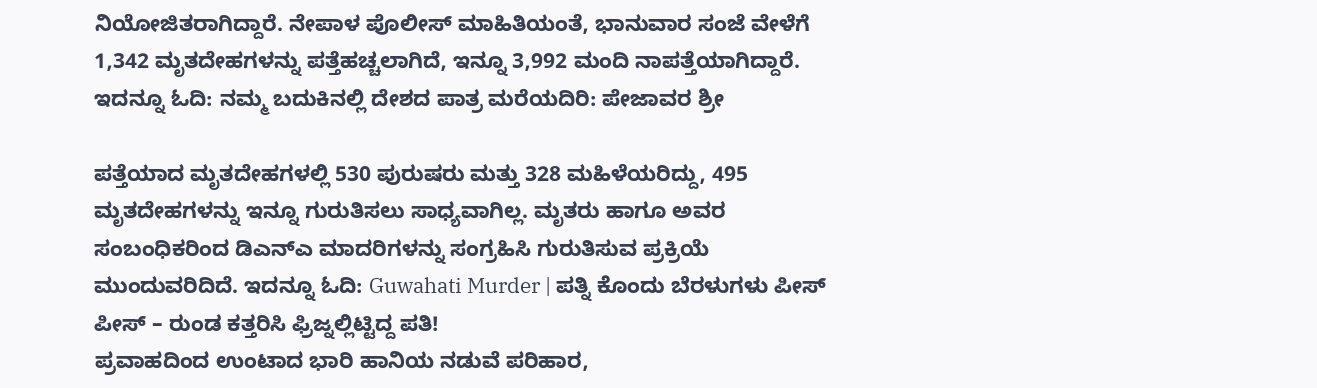ನಿಯೋಜಿತರಾಗಿದ್ದಾರೆ. ನೇಪಾಳ ಪೊಲೀಸ್ ಮಾಹಿತಿಯಂತೆ, ಭಾನುವಾರ ಸಂಜೆ ವೇಳೆಗೆ 1,342 ಮೃತದೇಹಗಳನ್ನು ಪತ್ತೆಹಚ್ಚಲಾಗಿದೆ, ಇನ್ನೂ 3,992 ಮಂದಿ ನಾಪತ್ತೆಯಾಗಿದ್ದಾರೆ. ಇದನ್ನೂ ಓದಿ: ನಮ್ಮ ಬದುಕಿನಲ್ಲಿ ದೇಶದ ಪಾತ್ರ ಮರೆಯದಿರಿ: ಪೇಜಾವರ ಶ್ರೀ

ಪತ್ತೆಯಾದ ಮೃತದೇಹಗಳಲ್ಲಿ 530 ಪುರುಷರು ಮತ್ತು 328 ಮಹಿಳೆಯರಿದ್ದು, 495 ಮೃತದೇಹಗಳನ್ನು ಇನ್ನೂ ಗುರುತಿಸಲು ಸಾಧ್ಯವಾಗಿಲ್ಲ. ಮೃತರು ಹಾಗೂ ಅವರ ಸಂಬಂಧಿಕರಿಂದ ಡಿಎನ್ಎ ಮಾದರಿಗಳನ್ನು ಸಂಗ್ರಹಿಸಿ ಗುರುತಿಸುವ ಪ್ರಕ್ರಿಯೆ ಮುಂದುವರಿದಿದೆ. ಇದನ್ನೂ ಓದಿ: Guwahati Murder | ಪತ್ನಿ ಕೊಂದು ಬೆರಳುಗಳು ಪೀಸ್ ಪೀಸ್ – ರುಂಡ ಕತ್ತರಿಸಿ ಫ್ರಿಜ್ನಲ್ಲಿಟ್ಟಿದ್ದ ಪತಿ!
ಪ್ರವಾಹದಿಂದ ಉಂಟಾದ ಭಾರಿ ಹಾನಿಯ ನಡುವೆ ಪರಿಹಾರ,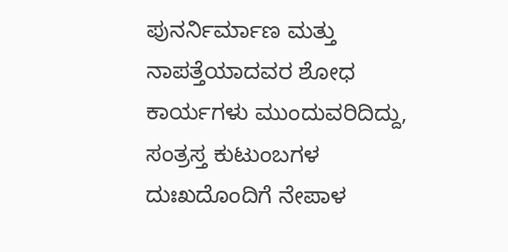ಪುನರ್ನಿರ್ಮಾಣ ಮತ್ತು ನಾಪತ್ತೆಯಾದವರ ಶೋಧ ಕಾರ್ಯಗಳು ಮುಂದುವರಿದಿದ್ದು, ಸಂತ್ರಸ್ತ ಕುಟುಂಬಗಳ ದುಃಖದೊಂದಿಗೆ ನೇಪಾಳ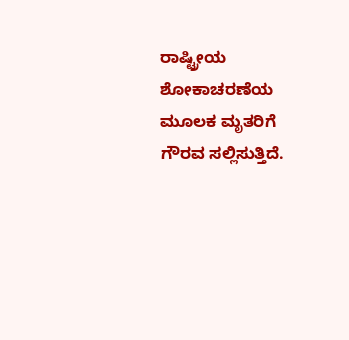ರಾಷ್ಟ್ರೀಯ ಶೋಕಾಚರಣೆಯ ಮೂಲಕ ಮೃತರಿಗೆ ಗೌರವ ಸಲ್ಲಿಸುತ್ತಿದೆ.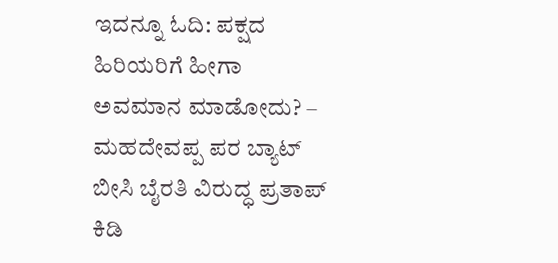ಇದನ್ನೂ ಓದಿ: ಪಕ್ಷದ ಹಿರಿಯರಿಗೆ ಹೀಗಾ ಅವಮಾನ ಮಾಡೋದು? – ಮಹದೇವಪ್ಪ ಪರ ಬ್ಯಾಟ್ ಬೀಸಿ ಬೈರತಿ ವಿರುದ್ಧ ಪ್ರತಾಪ್ ಕಿಡಿ